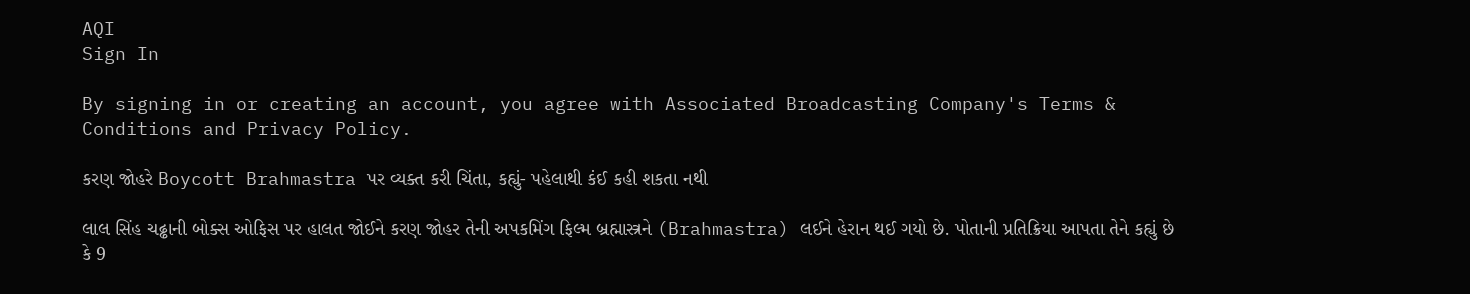AQI
Sign In

By signing in or creating an account, you agree with Associated Broadcasting Company's Terms & Conditions and Privacy Policy.

કરણ જોહરે Boycott Brahmastra પર વ્યક્ત કરી ચિંતા, કહ્યું- પહેલાથી કંઈ કહી શકતા નથી

લાલ સિંહ ચઢ્ઢાની બોક્સ ઓફિસ પર હાલત જોઈને કરણ જોહર તેની અપકમિંગ ફિલ્મ બ્રહ્માસ્ત્રને (Brahmastra) લઈને હેરાન થઈ ગયો છે. પોતાની પ્રતિક્રિયા આપતા તેને કહ્યું છે કે 9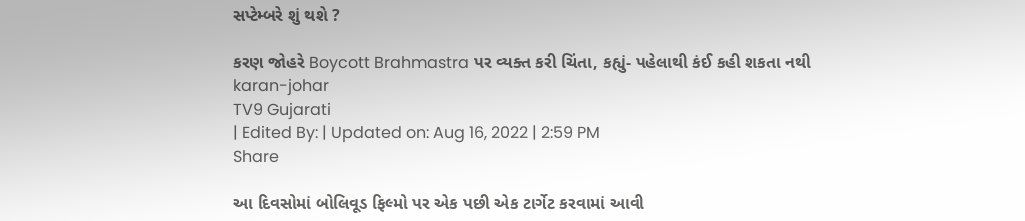સપ્ટેમ્બરે શું થશે ?

કરણ જોહરે Boycott Brahmastra પર વ્યક્ત કરી ચિંતા, કહ્યું- પહેલાથી કંઈ કહી શકતા નથી
karan-johar
TV9 Gujarati
| Edited By: | Updated on: Aug 16, 2022 | 2:59 PM
Share

આ દિવસોમાં બોલિવૂડ ફિલ્મો પર એક પછી એક ટાર્ગેટ કરવામાં આવી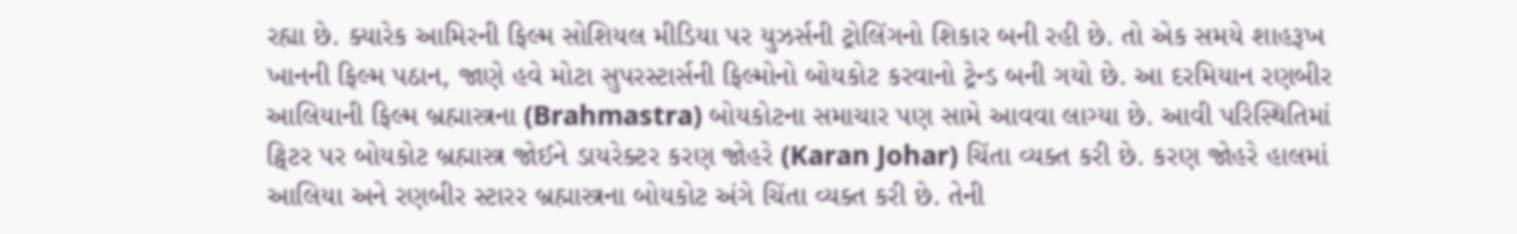રહ્યા છે. ક્યારેક આમિરની ફિલ્મ સોશિયલ મીડિયા પર યુઝર્સની ટ્રોલિંગનો શિકાર બની રહી છે. તો એક સમયે શાહરૂખ ખાનની ફિલ્મ પઠાન, જાણે હવે મોટા સુપરસ્ટાર્સની ફિલ્મોનો બોયકોટ કરવાનો ટ્રેન્ડ બની ગયો છે. આ દરમિયાન રણબીર આલિયાની ફિલ્મ બ્રહ્માસ્ત્રના (Brahmastra) બોયકોટના સમાચાર પણ સામે આવવા લાગ્યા છે. આવી પરિસ્થિતિમાં ટ્વિટર પર બોયકોટ બ્રહ્માસ્ત્ર જોઈને ડાયરેક્ટર કરણ જોહરે (Karan Johar) ચિંતા વ્યક્ત કરી છે. કરણ જોહરે હાલમાં આલિયા અને રણબીર સ્ટારર બ્રહ્માસ્ત્રના બોયકોટ અંગે ચિંતા વ્યક્ત કરી છે. તેની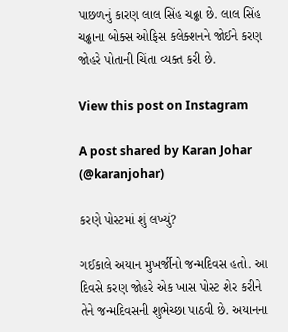પાછળનું કારણ લાલ સિંહ ચઢ્ઢા છે. લાલ સિંહ ચઢ્ઢાના બોક્સ ઓફિસ કલેક્શનને જોઈને કરણ જોહરે પોતાની ચિંતા વ્યક્ત કરી છે.

View this post on Instagram

A post shared by Karan Johar (@karanjohar)

કરણે પોસ્ટમાં શું લખ્યું?

ગઈકાલે અયાન મુખર્જીનો જન્મદિવસ હતો. આ દિવસે કરણ જોહરે એક ખાસ પોસ્ટ શેર કરીને તેને જન્મદિવસની શુભેચ્છા પાઠવી છે. અયાનના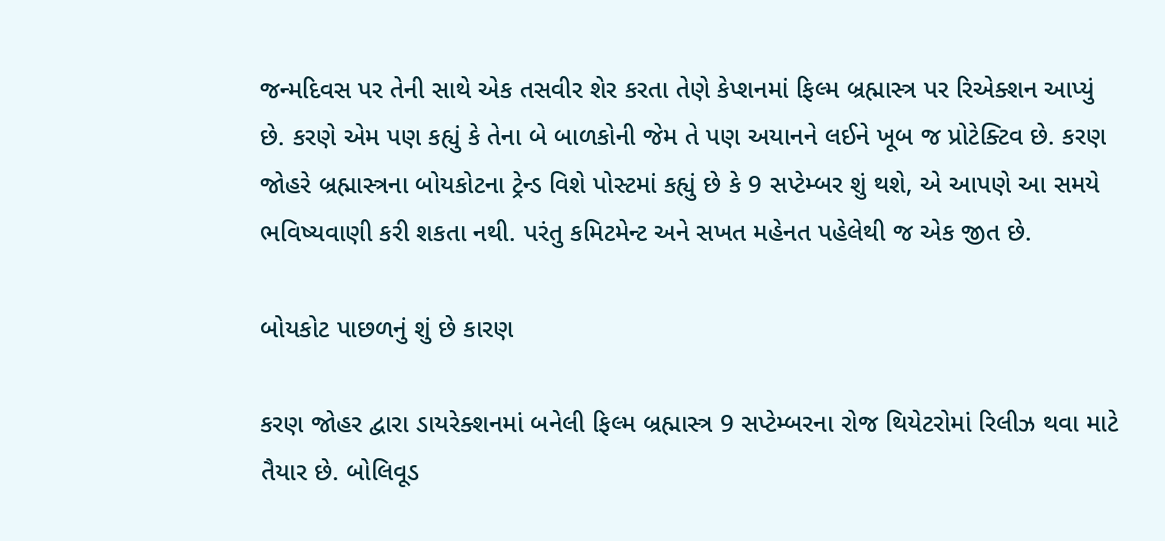જન્મદિવસ પર તેની સાથે એક તસવીર શેર કરતા તેણે કેપ્શનમાં ફિલ્મ બ્રહ્માસ્ત્ર પર રિએક્શન આપ્યું છે. કરણે એમ પણ કહ્યું કે તેના બે બાળકોની જેમ તે પણ અયાનને લઈને ખૂબ જ પ્રોટેક્ટિવ છે. કરણ જોહરે બ્રહ્માસ્ત્રના બોયકોટના ટ્રેન્ડ વિશે પોસ્ટમાં કહ્યું છે કે 9 સપ્ટેમ્બર શું થશે, એ આપણે આ સમયે ભવિષ્યવાણી કરી શકતા નથી. પરંતુ કમિટમેન્ટ અને સખત મહેનત પહેલેથી જ એક જીત છે.

બોયકોટ પાછળનું શું છે કારણ

કરણ જોહર દ્વારા ડાયરેક્શનમાં બનેલી ફિલ્મ બ્રહ્માસ્ત્ર 9 સપ્ટેમ્બરના રોજ થિયેટરોમાં રિલીઝ થવા માટે તૈયાર છે. બોલિવૂડ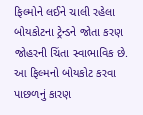ફિલ્મોને લઈને ચાલી રહેલા બોયકોટના ટ્રેન્ડને જોતા કરણ જોહરની ચિંતા સ્વાભાવિક છે. આ ફિલ્મનો બોયકોટ કરવા પાછળનું કારણ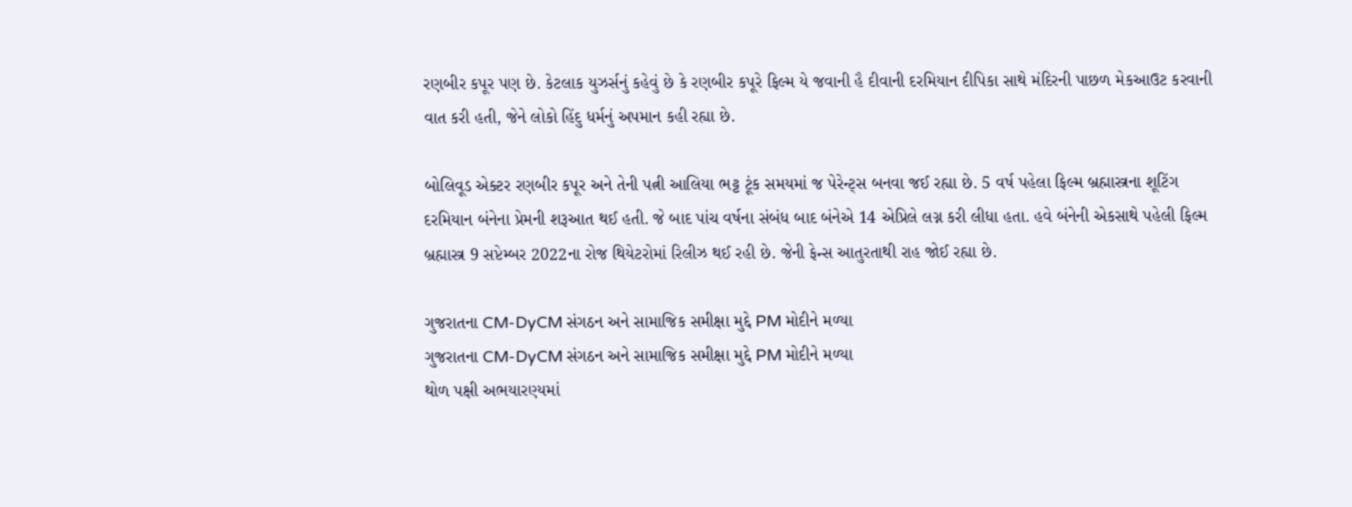રણબીર કપૂર પણ છે. કેટલાક યુઝર્સનું કહેવું છે કે રણબીર કપૂરે ફિલ્મ યે જવાની હૈ દીવાની દરમિયાન દીપિકા સાથે મંદિરની પાછળ મેકઆઉટ કરવાની વાત કરી હતી, જેને લોકો હિંદુ ધર્મનું અપમાન કહી રહ્યા છે.

બોલિવૂડ એક્ટર રણબીર કપૂર અને તેની પત્ની આલિયા ભટ્ટ ટૂંક સમયમાં જ પેરેન્ટ્સ બનવા જઈ રહ્યા છે. 5 વર્ષ પહેલા ફિલ્મ બ્રહ્માસ્ત્રના શૂટિંગ દરમિયાન બંનેના પ્રેમની શરૂઆત થઈ હતી. જે બાદ પાંચ વર્ષના સંબંધ બાદ બંનેએ 14 એપ્રિલે લગ્ન કરી લીધા હતા. હવે બંનેની એકસાથે પહેલી ફિલ્મ બ્રહ્માસ્ત્ર 9 સપ્ટેમ્બર 2022ના રોજ થિયેટરોમાં રિલીઝ થઈ રહી છે. જેની ફેન્સ આતુરતાથી રાહ જોઈ રહ્યા છે.

ગુજરાતના CM-DyCM સંગઠન અને સામાજિક સમીક્ષા મુદ્દે PM મોદીને મળ્યા
ગુજરાતના CM-DyCM સંગઠન અને સામાજિક સમીક્ષા મુદ્દે PM મોદીને મળ્યા
થોળ પક્ષી અભયારણ્યમાં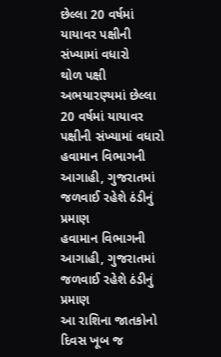છેલ્લા 20 વર્ષમાં યાયાવર પક્ષીની સંખ્યામાં વધારો
થોળ પક્ષી અભયારણ્યમાં છેલ્લા 20 વર્ષમાં યાયાવર પક્ષીની સંખ્યામાં વધારો
હવામાન વિભાગની આગાહી, ગુજરાતમાં જળવાઈ રહેશે ઠંડીનું પ્રમાણ
હવામાન વિભાગની આગાહી, ગુજરાતમાં જળવાઈ રહેશે ઠંડીનું પ્રમાણ
આ રાશિના જાતકોનો દિવસ ખૂબ જ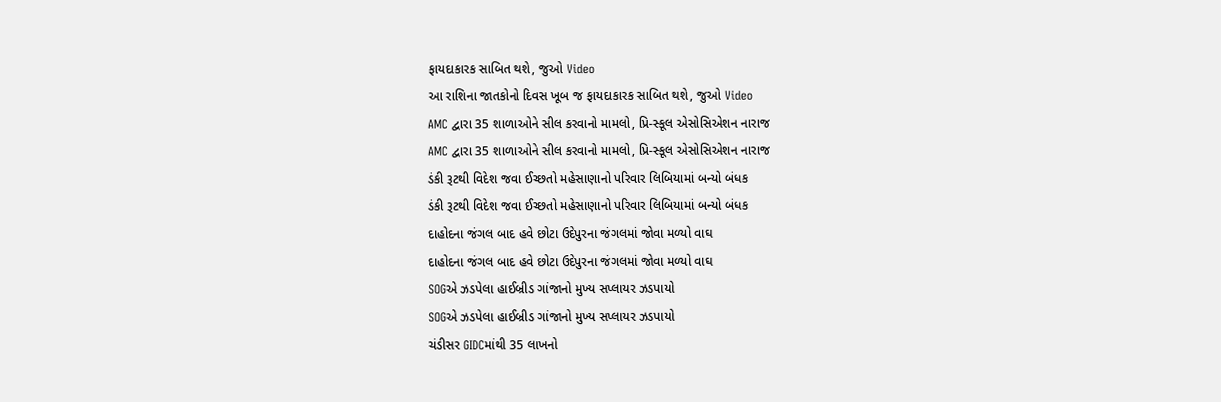ફાયદાકારક સાબિત થશે, જુઓ Video
આ રાશિના જાતકોનો દિવસ ખૂબ જ ફાયદાકારક સાબિત થશે, જુઓ Video
AMC દ્વારા 35 શાળાઓને સીલ કરવાનો મામલો, પ્રિ-સ્કૂલ એસોસિએશન નારાજ
AMC દ્વારા 35 શાળાઓને સીલ કરવાનો મામલો, પ્રિ-સ્કૂલ એસોસિએશન નારાજ
ડંકી રૂટથી વિદેશ જવા ઈચ્છતો મહેસાણાનો પરિવાર લિબિયામાં બન્યો બંધક
ડંકી રૂટથી વિદેશ જવા ઈચ્છતો મહેસાણાનો પરિવાર લિબિયામાં બન્યો બંધક
દાહોદના જંગલ બાદ હવે છોટા ઉદેપુરના જંગલમાં જોવા મળ્યો વાઘ
દાહોદના જંગલ બાદ હવે છોટા ઉદેપુરના જંગલમાં જોવા મળ્યો વાઘ
SOGએ ઝડપેલા હાઈબ્રીડ ગાંજાનો મુખ્ય સપ્લાયર ઝડપાયો
SOGએ ઝડપેલા હાઈબ્રીડ ગાંજાનો મુખ્ય સપ્લાયર ઝડપાયો
ચંડીસર GIDCમાંથી 35 લાખનો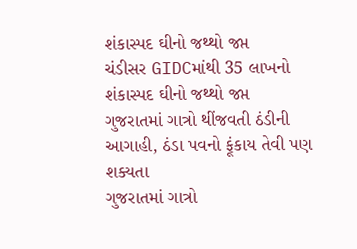શંકાસ્પદ ઘીનો જથ્થો જપ્ત
ચંડીસર GIDCમાંથી 35 લાખનો શંકાસ્પદ ઘીનો જથ્થો જપ્ત
ગુજરાતમાં ગાત્રો થીંજવતી ઠંડીની આગાહી, ઠંડા પવનો ફૂંકાય તેવી પણ શક્યતા
ગુજરાતમાં ગાત્રો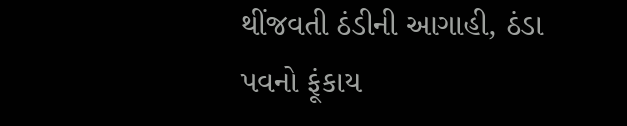થીંજવતી ઠંડીની આગાહી, ઠંડા પવનો ફૂંકાય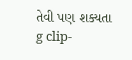તેવી પણ શક્યતા
g clip-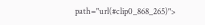path="url(#clip0_868_265)">